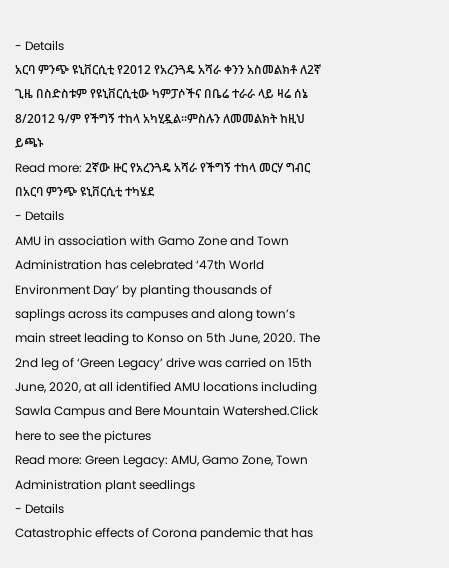- Details
አርባ ምንጭ ዩኒቨርሲቲ የ2012 የአረንጓዴ አሻራ ቀንን አስመልክቶ ለ2ኛ ጊዜ በስድስቱም የዩኒቨርሲቲው ካምፓሶችና በቤሬ ተራራ ላይ ዛሬ ሰኔ 8/2012 ዓ/ም የችግኝ ተከላ አካሂዷል፡፡ምስሉን ለመመልክት ከዚህ ይጫኑ
Read more: 2ኛው ዙር የአረንጓዴ አሻራ የችግኝ ተከላ መርሃ ግብር በአርባ ምንጭ ዩኒቨርሲቲ ተካሄደ
- Details
AMU in association with Gamo Zone and Town Administration has celebrated ‘47th World Environment Day’ by planting thousands of saplings across its campuses and along town’s main street leading to Konso on 5th June, 2020. The 2nd leg of ‘Green Legacy’ drive was carried on 15th June, 2020, at all identified AMU locations including Sawla Campus and Bere Mountain Watershed.Click here to see the pictures
Read more: Green Legacy: AMU, Gamo Zone, Town Administration plant seedlings
- Details
Catastrophic effects of Corona pandemic that has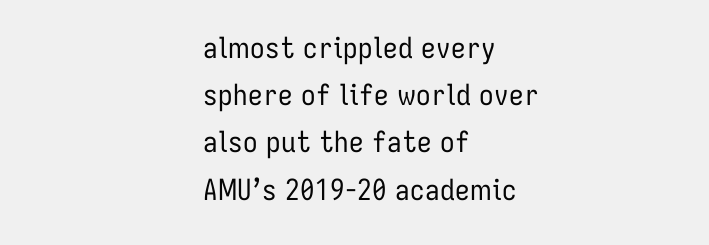almost crippled every sphere of life world over also put the fate of AMU’s 2019-20 academic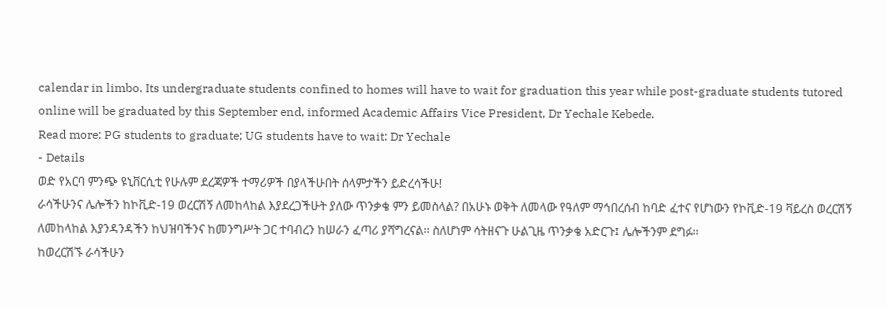calendar in limbo. Its undergraduate students confined to homes will have to wait for graduation this year while post-graduate students tutored online will be graduated by this September end, informed Academic Affairs Vice President, Dr Yechale Kebede.
Read more: PG students to graduate; UG students have to wait: Dr Yechale
- Details
ወድ የአርባ ምንጭ ዩኒቨርሲቲ የሁሉም ደረጃዎች ተማሪዎች በያላችሁበት ሰላምታችን ይድረሳችሁ!
ራሳችሁንና ሌሎችን ከኮቪድ-19 ወረርሽኝ ለመከላከል እያደረጋችሁት ያለው ጥንቃቄ ምን ይመስላል? በአሁኑ ወቅት ለመላው የዓለም ማኅበረሰብ ከባድ ፈተና የሆነውን የኮቪድ-19 ቫይረስ ወረርሽኝ ለመከላከል እያንዳንዳችን ከህዝባችንና ከመንግሥት ጋር ተባብረን ከሠራን ፈጣሪ ያሻግረናል፡፡ ስለሆነም ሳትዘናጉ ሁልጊዜ ጥንቃቄ አድርጉ፤ ሌሎችንም ደግፉ፡፡
ከወረርሽኙ ራሳችሁን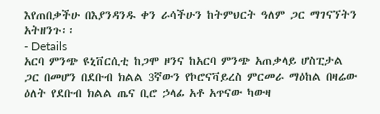እየጠበቃችሁ በእያንዳንዱ ቀን ራሳችሁን ከትምህርት ዓለም ጋር ማገናኘትን አትዘንጉ፡፡
- Details
አርባ ምንጭ ዩኒቨርሲቲ ከጋሞ ዞንና ከአርባ ምንጭ አጠቃላይ ሆስፒታል ጋር በመሆን በደቡብ ክልል 3ኛውን የኮሮናቫይረስ ምርመራ ማዕከል በዛሬው ዕለት የደቡብ ክልል ጤና ቢሮ ኃላፊ አቶ አጥናው ካውዛ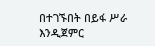በተገኙበት በይፋ ሥራ እንዲጀምር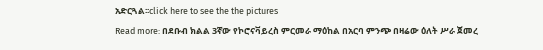አድርጓል፡፡click here to see the the pictures
Read more: በደቡብ ክልል 3ኛው የኮሮናቫይረስ ምርመራ ማዕከል በአርባ ምንጭ በዛሬው ዕለት ሥራ ጀመረ